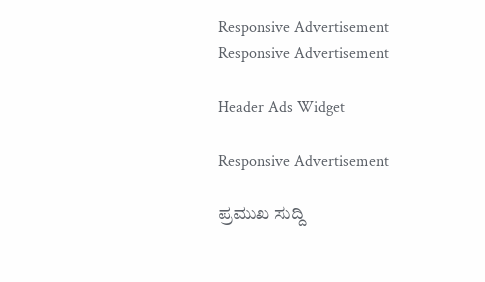Responsive Advertisement
Responsive Advertisement

Header Ads Widget

Responsive Advertisement

ಪ್ರಮುಖ ಸುದ್ದಿ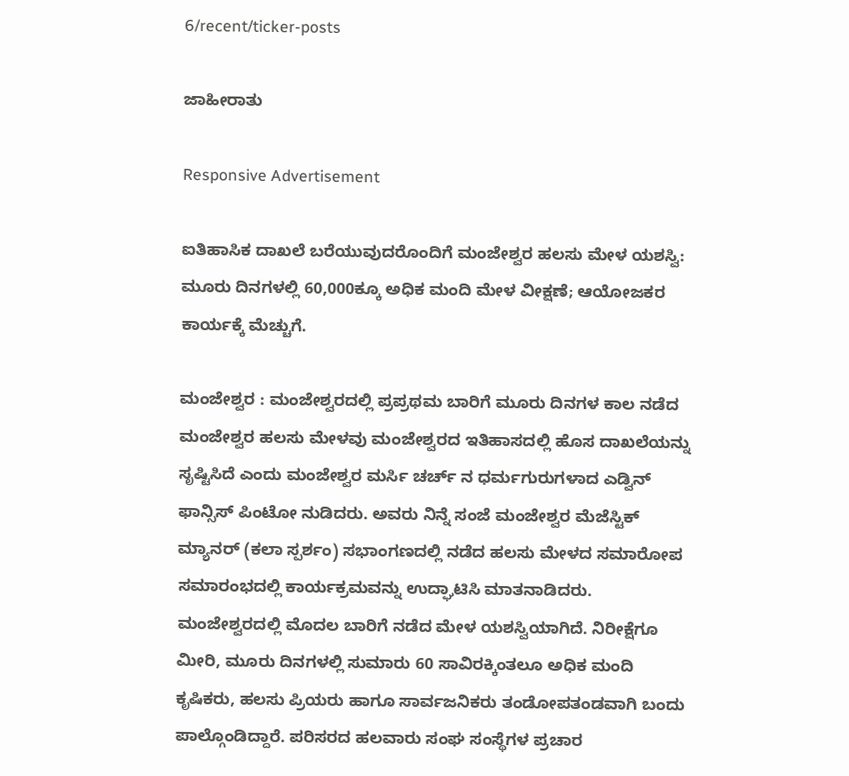6/recent/ticker-posts

ಜಾಹೀರಾತು

Responsive Advertisement

ಐತಿಹಾಸಿಕ ದಾಖಲೆ ಬರೆಯುವುದರೊಂದಿಗೆ ಮಂಜೇಶ್ವರ ಹಲಸು ಮೇಳ ಯಶಸ್ವಿ: ಮೂರು ದಿನಗಳಲ್ಲಿ 60,000ಕ್ಕೂ ಅಧಿಕ ಮಂದಿ ಮೇಳ ವೀಕ್ಷಣೆ; ಆಯೋಜಕರ ಕಾರ್ಯಕ್ಕೆ ಮೆಚ್ಚುಗೆ.

ಮಂಜೇಶ್ವರ : ಮಂಜೇಶ್ವರದಲ್ಲಿ ಪ್ರಪ್ರಥಮ ಬಾರಿಗೆ ಮೂರು ದಿನಗಳ ಕಾಲ ನಡೆದ ಮಂಜೇಶ್ವರ ಹಲಸು ಮೇಳವು ಮಂಜೇಶ್ವರದ ಇತಿಹಾಸದಲ್ಲಿ ಹೊಸ ದಾಖಲೆಯನ್ನು ಸೃಷ್ಟಿಸಿದೆ ಎಂದು ಮಂಜೇಶ್ವರ ಮರ್ಸಿ ಚರ್ಚ್ ನ ಧರ್ಮಗುರುಗಳಾದ ಎಡ್ವಿನ್ ಫಾನ್ಸಿಸ್ ಪಿಂಟೋ ನುಡಿದರು. ಅವರು ನಿನ್ನೆ ಸಂಜೆ ಮಂಜೇಶ್ವರ ಮೆಜೆಸ್ಟಿಕ್ ಮ್ಯಾನರ್ (ಕಲಾ ಸ್ಪರ್ಶಂ) ಸಭಾಂಗಣದಲ್ಲಿ ನಡೆದ ಹಲಸು ಮೇಳದ ಸಮಾರೋಪ ಸಮಾರಂಭದಲ್ಲಿ ಕಾರ್ಯಕ್ರಮವನ್ನು ಉದ್ಘಾಟಿಸಿ ಮಾತನಾಡಿದರು. ಮಂಜೇಶ್ವರದಲ್ಲಿ ಮೊದಲ ಬಾರಿಗೆ ನಡೆದ ಮೇಳ ಯಶಸ್ವಿಯಾಗಿದೆ. ನಿರೀಕ್ಷೆಗೂ ಮೀರಿ, ಮೂರು ದಿನಗಳಲ್ಲಿ ಸುಮಾರು 60 ಸಾವಿರಕ್ಕಿಂತಲೂ ಅಧಿಕ ಮಂದಿ ಕೃಷಿಕರು, ಹಲಸು ಪ್ರಿಯರು ಹಾಗೂ ಸಾರ್ವಜನಿಕರು ತಂಡೋಪತಂಡವಾಗಿ ಬಂದು ಪಾಲ್ಗೊಂಡಿದ್ದಾರೆ. ಪರಿಸರದ ಹಲವಾರು ಸಂಘ ಸಂಸ್ಥೆಗಳ ಪ್ರಚಾರ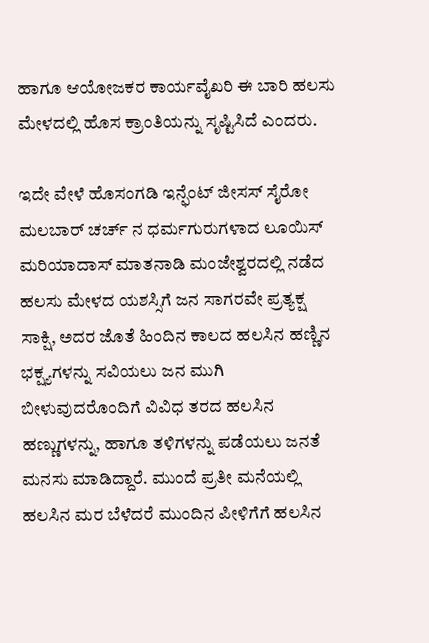ಹಾಗೂ ಆಯೋಜಕರ ಕಾರ್ಯವೈಖರಿ ಈ ಬಾರಿ ಹಲಸು ಮೇಳದಲ್ಲಿ ಹೊಸ ಕ್ರಾಂತಿಯನ್ನು ಸೃಷ್ಟಿಸಿದೆ ಎಂದರು.

ಇದೇ ವೇಳೆ ಹೊಸಂಗಡಿ ಇನ್ಫೆಂಟ್ ಜೀಸಸ್ ಸೈರೋ ಮಲಬಾರ್ ಚರ್ಚ್ ನ ಧರ್ಮಗುರುಗಳಾದ ಲೂಯಿಸ್ ಮರಿಯಾದಾಸ್ ಮಾತನಾಡಿ ಮಂಜೇಶ್ವರದಲ್ಲಿ ನಡೆದ ಹಲಸು ಮೇಳದ ಯಶಸ್ಸಿಗೆ ಜನ ಸಾಗರವೇ ಪ್ರತ್ಯಕ್ಷ ಸಾಕ್ಷಿ, ಅದರ ಜೊತೆ ಹಿಂದಿನ ಕಾಲದ ಹಲಸಿನ ಹಣ್ಣಿನ ಭಕ್ಷ್ಯಗಳನ್ನು ಸವಿಯಲು ಜನ ಮುಗಿ ಬೀಳುವುದರೊಂದಿಗೆ ವಿವಿಧ ತರದ ಹಲಸಿನ ಹಣ್ಣುಗಳನ್ನು, ಹಾಗೂ ತಳಿಗಳನ್ನು ಪಡೆಯಲು ಜನತೆ ಮನಸು ಮಾಡಿದ್ದಾರೆ. ಮುಂದೆ ಪ್ರತೀ ಮನೆಯಲ್ಲಿ ಹಲಸಿನ ಮರ ಬೆಳೆದರೆ ಮುಂದಿನ ಪೀಳಿಗೆಗೆ ಹಲಸಿನ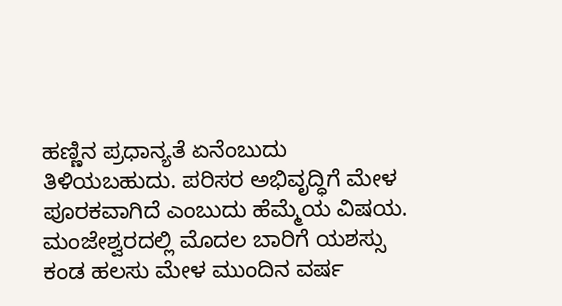ಹಣ್ಣಿನ ಪ್ರಧಾನ್ಯತೆ ಏನೆಂಬುದು ತಿಳಿಯಬಹುದು. ಪರಿಸರ ಅಭಿವೃದ್ಧಿಗೆ ಮೇಳ ಪೂರಕವಾಗಿದೆ ಎಂಬುದು ಹೆಮ್ಮೆಯ ವಿಷಯ. ಮಂಜೇಶ್ವರದಲ್ಲಿ ಮೊದಲ ಬಾರಿಗೆ ಯಶಸ್ಸು ಕಂಡ ಹಲಸು ಮೇಳ ಮುಂದಿನ ವರ್ಷ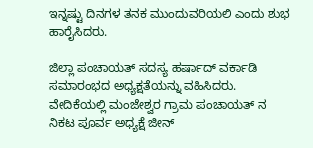ಇನ್ನಷ್ಟು ದಿನಗಳ ತನಕ ಮುಂದುವರಿಯಲಿ ಎಂದು ಶುಭ ಹಾರೈಸಿದರು.

ಜಿಲ್ಲಾ ಪಂಚಾಯತ್ ಸದಸ್ಯ ಹರ್ಷಾದ್ ವರ್ಕಾಡಿ ಸಮಾರಂಭದ ಅಧ್ಯಕ್ಷತೆಯನ್ನು ವಹಿಸಿದರು. ವೇದಿಕೆಯಲ್ಲಿ ಮಂಜೇಶ್ವರ ಗ್ರಾಮ ಪಂಚಾಯತ್ ನ ನಿಕಟ ಪೂರ್ವ ಅಧ್ಯಕ್ಷೆ ಜೀನ್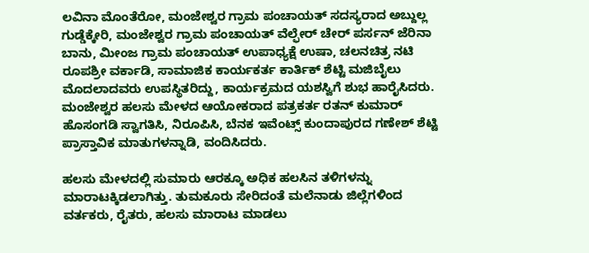ಲವಿನಾ ಮೊಂತೆರೋ, ಮಂಜೇಶ್ವರ ಗ್ರಾಮ ಪಂಚಾಯತ್ ಸದಸ್ಯರಾದ ಅಬ್ದುಲ್ಲ ಗುಡ್ಡೆಕ್ಕೇರಿ, ಮಂಜೇಶ್ವರ ಗ್ರಾಮ ಪಂಚಾಯತ್ ವೆಲ್ಫೇರ್ ಚೇರ್ ಪರ್ಸನ್ ಜೆರಿನಾ ಬಾನು, ಮೀಂಜ ಗ್ರಾಮ ಪಂಚಾಯತ್ ಉಪಾಧ್ಯಕ್ಷೆ ಉಷಾ, ಚಲನಚಿತ್ರ ನಟಿ ರೂಪಶ್ರೀ ವರ್ಕಾಡಿ, ಸಾಮಾಜಿಕ ಕಾರ್ಯಕರ್ತ ಕಾರ್ತಿಕ್ ಶೆಟ್ಟಿ ಮಜಿಬೈಲು ಮೊದಲಾದವರು ಉಪಸ್ಥಿತರಿದ್ದು, ಕಾರ್ಯಕ್ರಮದ ಯಶಸ್ವಿಗೆ ಶುಭ ಹಾರೈಸಿದರು. ಮಂಜೇಶ್ವರ ಹಲಸು ಮೇಳದ ಆಯೋಕರಾದ ಪತ್ರಕರ್ತ ರತನ್ ಕುಮಾರ್ ಹೊಸಂಗಡಿ ಸ್ವಾಗತಿಸಿ, ನಿರೂಪಿಸಿ, ಬೆನಕ ಇವೆಂಟ್ಸ್ ಕುಂದಾಪುರದ ಗಣೇಶ್ ಶೆಟ್ಟಿ ಪ್ರಾಸ್ತಾವಿಕ ಮಾತುಗಳನ್ನಾಡಿ, ವಂದಿಸಿದರು.

ಹಲಸು ಮೇಳದಲ್ಲಿ ಸುಮಾರು ಆರಕ್ಕೂ ಅಧಿಕ ಹಲಸಿನ ತಳಿಗಳನ್ನು ಮಾರಾಟಕ್ಕಿಡಲಾಗಿತ್ತು. ತುಮಕೂರು ಸೇರಿದಂತೆ ಮಲೆನಾಡು ಜಿಲ್ಲೆಗಳಿಂದ ವರ್ತಕರು, ರೈತರು, ಹಲಸು ಮಾರಾಟ ಮಾಡಲು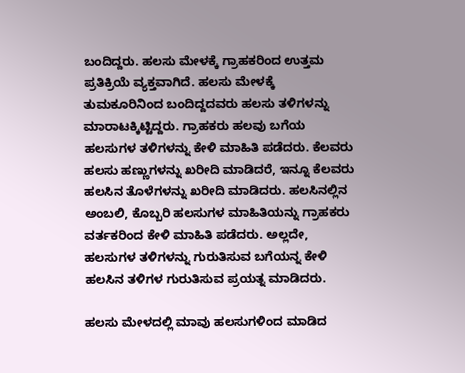ಬಂದಿದ್ದರು. ಹಲಸು ಮೇಳಕ್ಕೆ ಗ್ರಾಹಕರಿಂದ ಉತ್ತಮ ಪ್ರತಿಕ್ರಿಯೆ ವ್ಯಕ್ತವಾಗಿದೆ. ಹಲಸು ಮೇಳಕ್ಕೆ ತುಮಕೂರಿನಿಂದ ಬಂದಿದ್ದದವರು ಹಲಸು ತಳಿಗಳನ್ನು ಮಾರಾಟಕ್ಕಿಟ್ಟಿದ್ದರು. ಗ್ರಾಹಕರು ಹಲವು ಬಗೆಯ ಹಲಸುಗಳ ತಳಿಗಳನ್ನು ಕೇಳಿ ಮಾಹಿತಿ ಪಡೆದರು. ಕೆಲವರು ಹಲಸು ಹಣ್ಣುಗಳನ್ನು ಖರೀದಿ ಮಾಡಿದರೆ, ಇನ್ನೂ ಕೆಲವರು ಹಲಸಿನ ತೊಳೆಗಳನ್ನು ಖರೀದಿ ಮಾಡಿದರು. ಹಲಸಿನಲ್ಲಿನ ಅಂಬಲಿ, ಕೊಬ್ಬರಿ ಹಲಸುಗಳ ಮಾಹಿತಿಯನ್ನು ಗ್ರಾಹಕರು ವರ್ತಕರಿಂದ ಕೇಳಿ ಮಾಹಿತಿ ಪಡೆದರು. ಅಲ್ಲದೇ, ಹಲಸುಗಳ ತಳಿಗಳನ್ನು ಗುರುತಿಸುವ ಬಗೆಯನ್ನ ಕೇಳಿ ಹಲಸಿನ ತಳಿಗಳ ಗುರುತಿಸುವ ಪ್ರಯತ್ನ ಮಾಡಿದರು.

ಹಲಸು ಮೇಳದಲ್ಲಿ ಮಾವು ಹಲಸುಗಳಿಂದ ಮಾಡಿದ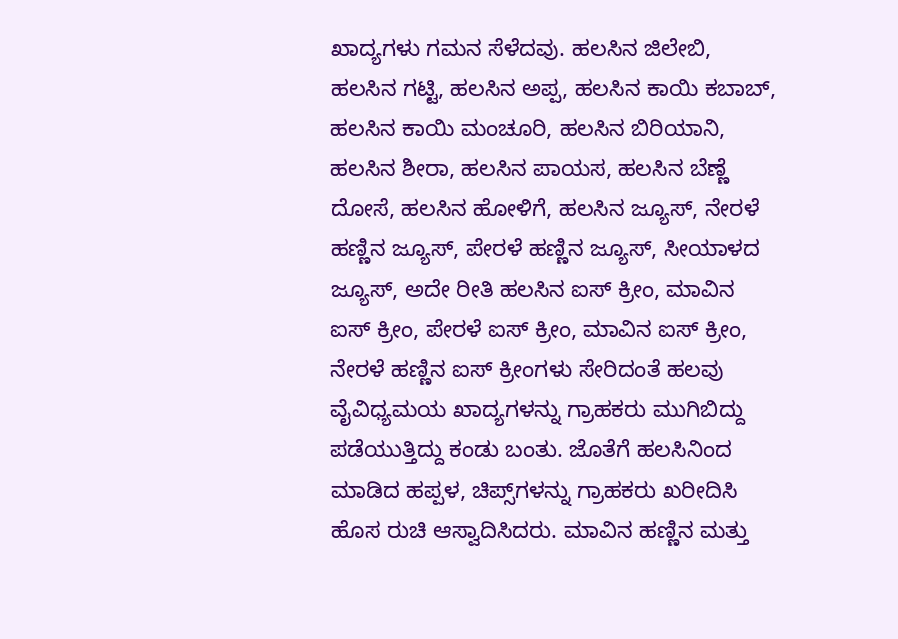ಖಾದ್ಯಗಳು ಗಮನ ಸೆಳೆದವು. ಹಲಸಿನ ಜಿಲೇಬಿ, ಹಲಸಿನ ಗಟ್ಟಿ, ಹಲಸಿನ ಅಪ್ಪ, ಹಲಸಿನ ಕಾಯಿ ಕಬಾಬ್, ಹಲಸಿನ ಕಾಯಿ ಮಂಚೂರಿ, ಹಲಸಿನ ಬಿರಿಯಾನಿ, ಹಲಸಿನ ಶೀರಾ, ಹಲಸಿನ ಪಾಯಸ, ಹಲಸಿನ ಬೆಣ್ಣೆ ದೋಸೆ, ಹಲಸಿನ ಹೋಳಿಗೆ, ಹಲಸಿನ ಜ್ಯೂಸ್, ನೇರಳೆ ಹಣ್ಣಿನ ಜ್ಯೂಸ್, ಪೇರಳೆ ಹಣ್ಣಿನ ಜ್ಯೂಸ್, ಸೀಯಾಳದ ಜ್ಯೂಸ್, ಅದೇ ರೀತಿ ಹಲಸಿನ ಐಸ್ ಕ್ರೀಂ, ಮಾವಿನ ಐಸ್ ಕ್ರೀಂ, ಪೇರಳೆ ಐಸ್ ಕ್ರೀಂ, ಮಾವಿನ ಐಸ್ ಕ್ರೀಂ, ನೇರಳೆ ಹಣ್ಣಿನ ಐಸ್ ಕ್ರೀಂಗಳು ಸೇರಿದಂತೆ ಹಲವು ವೈವಿಧ್ಯಮಯ ಖಾದ್ಯಗಳನ್ನು ಗ್ರಾಹಕರು ಮುಗಿಬಿದ್ದು ಪಡೆಯುತ್ತಿದ್ದು ಕಂಡು ಬಂತು. ಜೊತೆಗೆ ಹಲಸಿನಿಂದ ಮಾಡಿದ ಹಪ್ಪಳ, ಚಿಪ್ಸ್‌ಗಳನ್ನು ಗ್ರಾಹಕರು ಖರೀದಿಸಿ ಹೊಸ ರುಚಿ ಆಸ್ವಾದಿಸಿದರು. ಮಾವಿನ ಹಣ್ಣಿನ ಮತ್ತು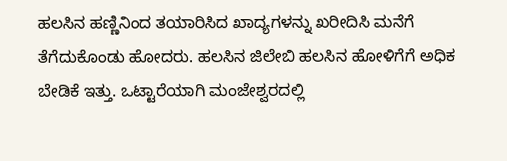ಹಲಸಿನ ಹಣ್ಣಿನಿಂದ ತಯಾರಿಸಿದ ಖಾದ್ಯಗಳನ್ನು ಖರೀದಿಸಿ ಮನೆಗೆ ತೆಗೆದುಕೊಂಡು ಹೋದರು. ಹಲಸಿನ ಜಿಲೇಬಿ ಹಲಸಿನ ಹೋಳಿಗೆಗೆ ಅಧಿಕ ಬೇಡಿಕೆ ಇತ್ತು. ಒಟ್ಟಾರೆಯಾಗಿ ಮಂಜೇಶ್ವರದಲ್ಲಿ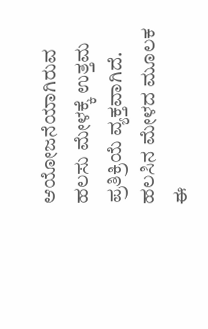ಆಯೋಜನೆಯಾಗಿರುವ ಹಲಸು ಮೇಳಕ್ಕೆ ಉತ್ತಮ ಪ್ರತಿಕ್ರಿಯೆ ವ್ಯಕ್ತವಾಗಿದೆ. ಹಲಸಿನ ಮೇಳದ ಮೂಲಕ ಈ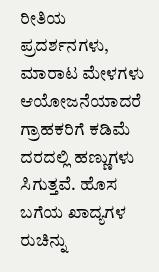ರೀತಿಯ ಪ್ರದರ್ಶನಗಳು, ಮಾರಾಟ ಮೇಳಗಳು ಆಯೋಜನೆಯಾದರೆ ಗ್ರಾಹಕರಿಗೆ ಕಡಿಮೆ ದರದಲ್ಲಿ ಹಣ್ಣುಗಳು ಸಿಗುತ್ತವೆ. ಹೊಸ ಬಗೆಯ ಖಾದ್ಯಗಳ ರುಚಿನ್ನು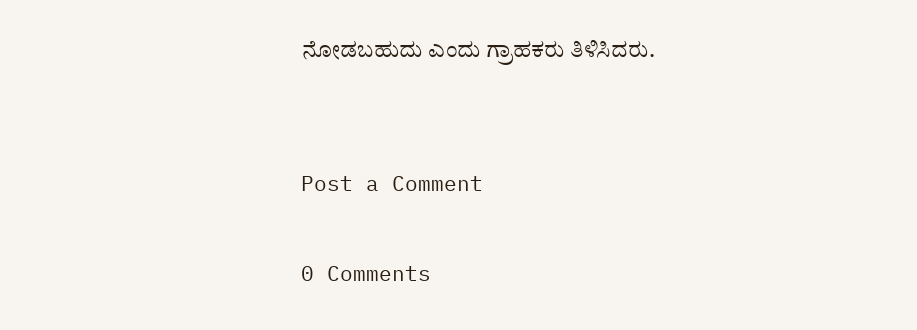ನೋಡಬಹುದು ಎಂದು ಗ್ರಾಹಕರು ತಿಳಿಸಿದರು.


Post a Comment

0 Comments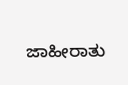ಜಾಹೀರಾತು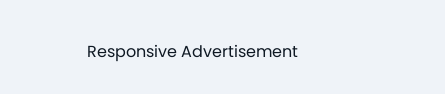Responsive Advertisement